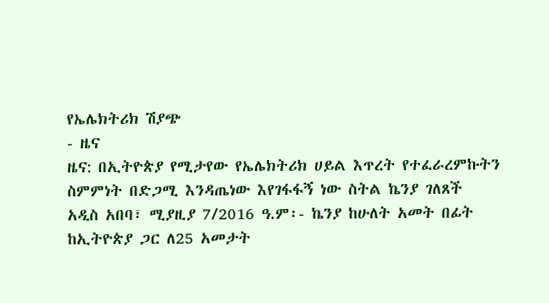የኤሌክትሪክ ሽያጭ
- ዜና
ዜና: በኢትዮጵያ የሚታየው የኤሌክትሪክ ሀይል እጥረት የተፈራረምኩትን ስምምነት በድጋሚ እንዳጤነው እየገፋፋኝ ነው ስትል ኬንያ ገለጸች
አዲስ አበባ፣ ሚያዚያ 7/2016 ዓ.ም፡- ኬንያ ከሁለት አመት በፊት ከኢትዮጵያ ጋር ለ25 አመታት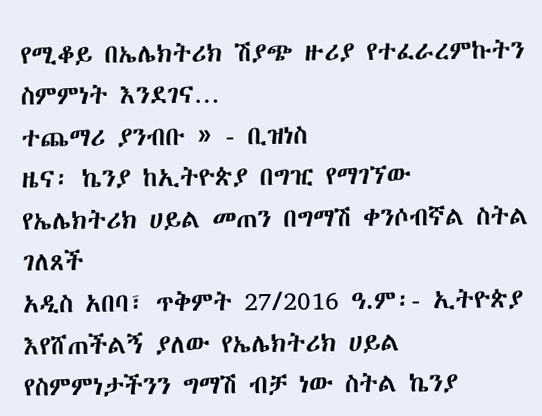የሚቆይ በኤሌክትሪክ ሽያጭ ዙሪያ የተፈራረምኩትን ስምምነት እንደገና…
ተጨማሪ ያንብቡ » - ቢዝነስ
ዜና፡ ኬንያ ከኢትዮጵያ በግዢ የማገኘው የኤሌክትሪክ ሀይል መጠን በግማሽ ቀንሶብኛል ስትል ገለጸች
አዲስ አበባ፣ ጥቅምት 27/2016 ዓ.ም፡- ኢትዮጵያ እየሸጠችልኝ ያለው የኤሌክትሪክ ሀይል የስምምነታችንን ግማሽ ብቻ ነው ስትል ኬንያ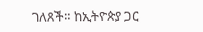ገለጸች። ከኢትዮጵያ ጋር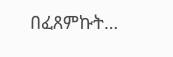በፈጸምኩት…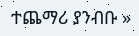ተጨማሪ ያንብቡ »